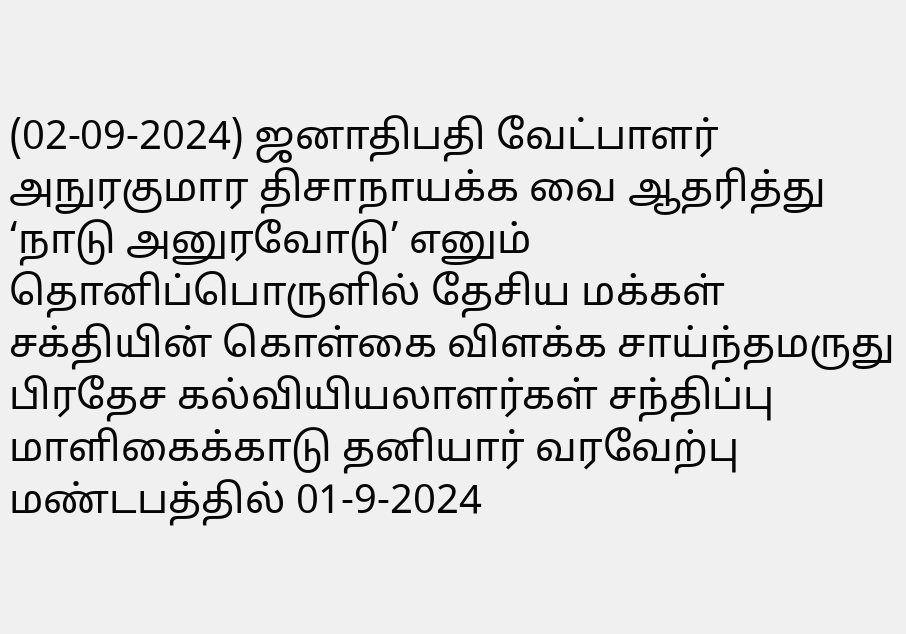(02-09-2024) ஜனாதிபதி வேட்பாளர் அநுரகுமார திசாநாயக்க வை ஆதரித்து ‘நாடு அனுரவோடு’ எனும் தொனிப்பொருளில் தேசிய மக்கள் சக்தியின் கொள்கை விளக்க சாய்ந்தமருது பிரதேச கல்வியியலாளர்கள் சந்திப்பு மாளிகைக்காடு தனியார் வரவேற்பு மண்டபத்தில் 01-9-2024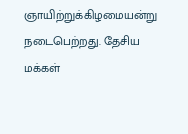ஞாயிற்றுக்கிழமையன்று நடைபெற்றது. தேசிய மக்கள்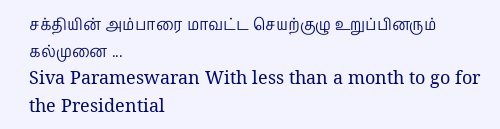சக்தியின் அம்பாரை மாவட்ட செயற்குழு உறுப்பினரும் கல்முனை ...
Siva Parameswaran With less than a month to go for the Presidential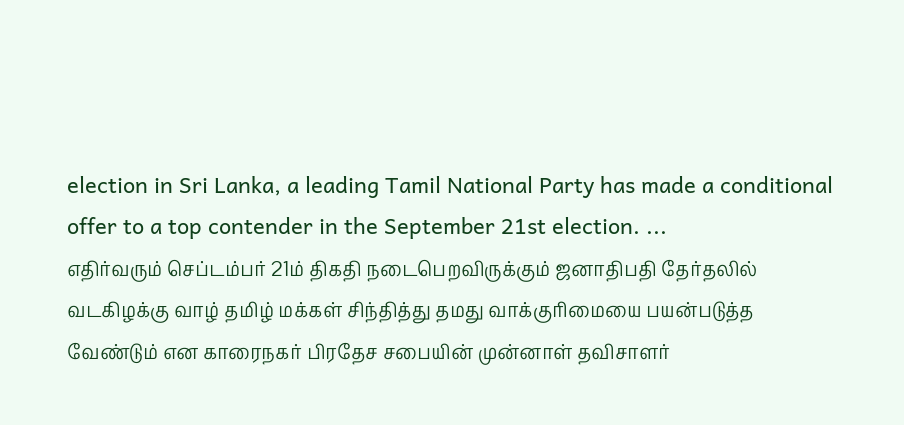election in Sri Lanka, a leading Tamil National Party has made a conditional offer to a top contender in the September 21st election. ...
எதிர்வரும் செப்டம்பர் 21ம் திகதி நடைபெறவிருக்கும் ஜனாதிபதி தேர்தலில் வடகிழக்கு வாழ் தமிழ் மக்கள் சிந்தித்து தமது வாக்குரிமையை பயன்படுத்த வேண்டும் என காரைநகர் பிரதேச சபையின் முன்னாள் தவிசாளர்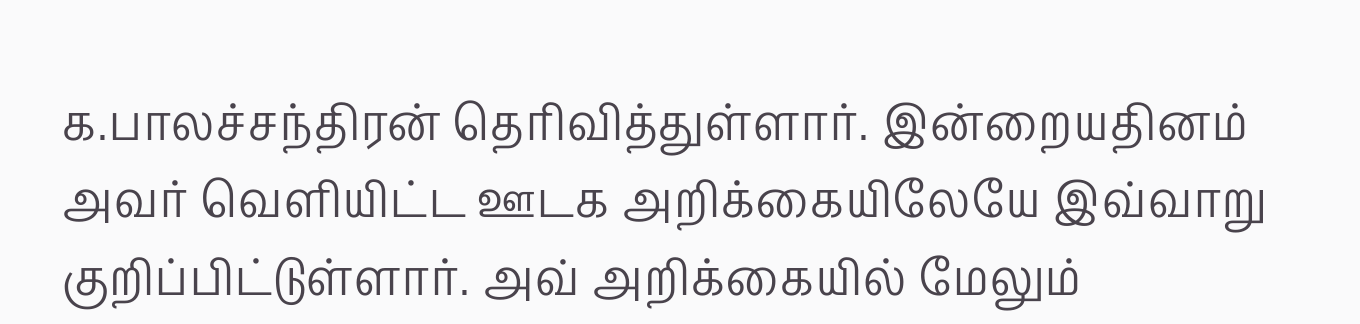க.பாலச்சந்திரன் தெரிவித்துள்ளார். இன்றையதினம் அவர் வெளியிட்ட ஊடக அறிக்கையிலேயே இவ்வாறு குறிப்பிட்டுள்ளார். அவ் அறிக்கையில் மேலும்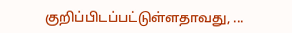குறிப்பிடப்பட்டுள்ளதாவது, ...